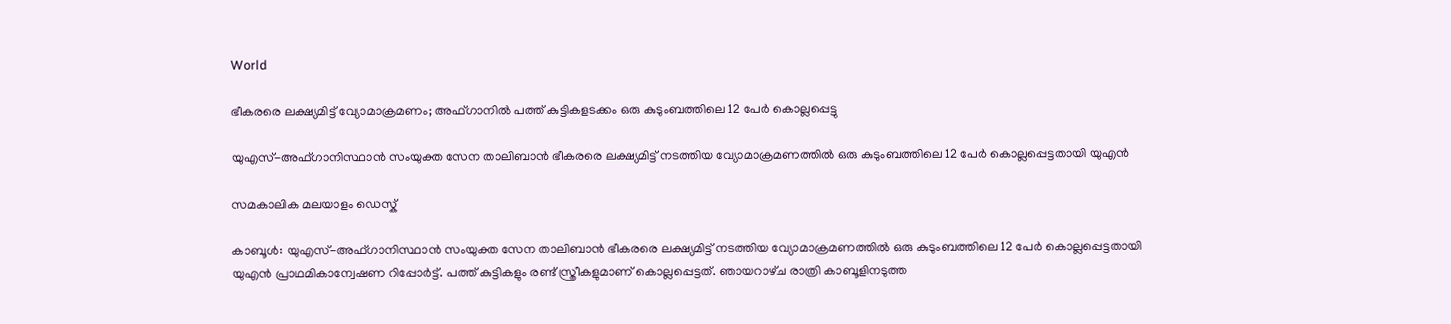World

ഭീകരരെ ലക്ഷ്യമിട്ട‌് വ്യോമാക്രമണം; അഫ്ഗാനിൽ പത്ത് കുട്ടികളടക്കം ഒരു കുടുംബത്തിലെ 12 പേർ കൊല്ലപ്പെട്ടു

യുഎസ‌്-അഫ‌്ഗാനിസ്ഥാൻ സംയുക്ത സേന താലിബാന്‍ ഭീകരരെ ലക്ഷ്യമിട്ട‌് നടത്തിയ വ്യോമാക്രമണത്തില്‍ ഒരു കുടുംബത്തിലെ 12 പേര്‍ കൊല്ലപ്പെട്ടതായി യുഎന്‍

സമകാലിക മലയാളം ഡെസ്ക്

കാബൂള്‍: യുഎസ‌്-അഫ‌്ഗാനിസ്ഥാൻ സംയുക്ത സേന താലിബാന്‍ ഭീകരരെ ലക്ഷ്യമിട്ട‌് നടത്തിയ വ്യോമാക്രമണത്തില്‍ ഒരു കുടുംബത്തിലെ 12 പേര്‍ കൊല്ലപ്പെട്ടതായി യുഎന്‍ പ്രാഥമികാന്വേഷണ റിപ്പോര്‍ട്ട്. പത്ത് കുട്ടികളും രണ്ട് സ്ത്രീകളുമാണ് കൊല്ലപ്പെട്ടത്. ഞായറാഴ‌്ച രാത്രി കാബൂളിനടുത്ത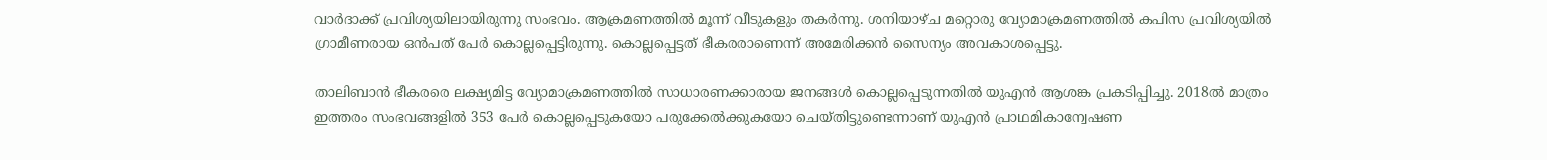വാര്‍ദാക്ക‌് പ്രവിശ്യയിലായിരുന്നു സംഭവം. ആക്രമണത്തില്‍ മൂന്ന‌് വീടുകളും തകര്‍ന്നു. ശനിയാഴ‌്ച മറ്റൊരു വ്യോമാക്രമണത്തില്‍ കപിസ‌ പ്രവിശ്യയില്‍ ഗ്രാമീണരായ ഒൻപത് പേര്‍ കൊല്ലപ്പെട്ടിരുന്നു. കൊല്ലപ്പെട്ടത‌് ഭീകരരാണെന്ന് അമേരിക്കന്‍ സൈന്യം അവകാശപ്പെട്ടു.

താലിബാന്‍ ഭീകരരെ ലക്ഷ്യമിട്ട വ്യോമാക്രമണത്തില്‍ സാധാരണക്കാരായ ജനങ്ങള്‍ കൊല്ലപ്പെടുന്നതില്‍ യുഎന്‍ ആശങ്ക പ്രകടിപ്പിച്ചു. 2018ല്‍ മാത്രം ഇത്തരം സംഭവങ്ങളില്‍ 353 പേര്‍ കൊല്ലപ്പെടുകയോ പരുക്കേല്‍ക്കുകയോ ചെയ‌്തിട്ടുണ്ടെന്നാണ‌്‌ യുഎന്‍ പ്രാഥമികാന്വേഷണ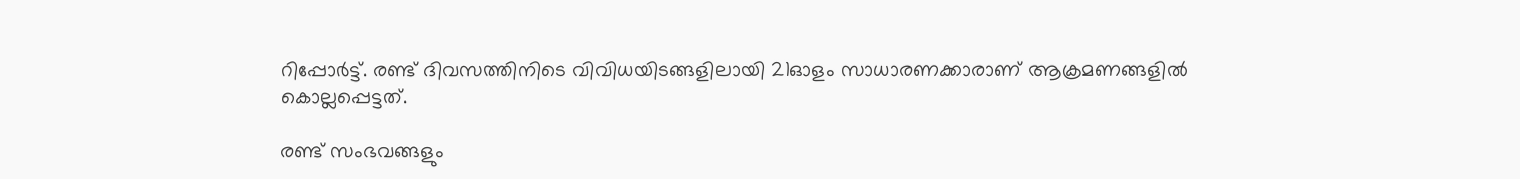റിപ്പോര്‍ട്ട‌്. രണ്ട് ദിവസത്തിനിടെ വിവിധയിടങ്ങളിലായി 21ഓളം സാധാരണക്കാരാണ് ആക്രമണങ്ങളിൽ കൊല്ലപ്പെട്ടത്.

രണ്ട് സംഭവങ്ങളും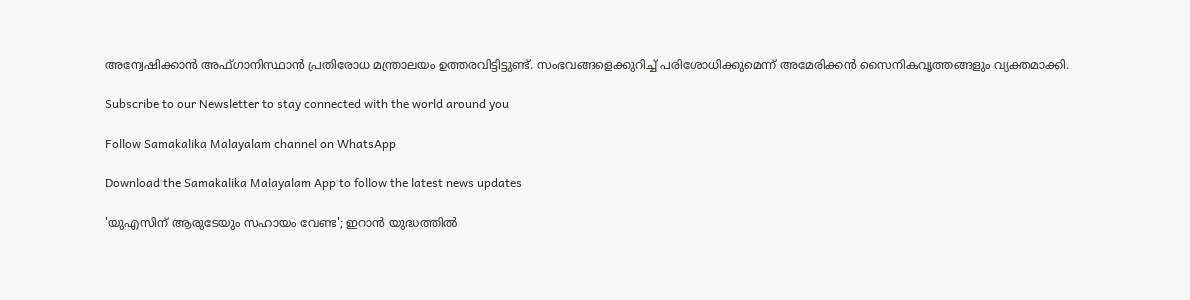അന്വേഷിക്കാന്‍ അഫ‌്ഗാനിസ്ഥാൻ പ്രതിരോധ മന്ത്രാലയം ഉത്തരവിട്ടിട്ടുണ്ട്. സംഭവങ്ങളെക്കുറിച്ച‌് പരിശോധിക്കുമെന്ന‌് അമേരിക്കന്‍ സൈനികവൃത്തങ്ങളും വ്യക്തമാക്കി.

Subscribe to our Newsletter to stay connected with the world around you

Follow Samakalika Malayalam channel on WhatsApp

Download the Samakalika Malayalam App to follow the latest news updates

'യുഎസിന് ആരുടേയും സഹായം വേണ്ട'; ഇറാൻ യുദ്ധത്തിൽ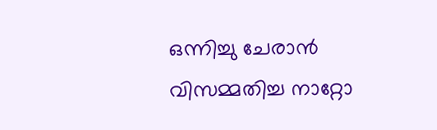ഒന്നിച്ചു ചേരാൻ വിസമ്മതിച്ച നാറ്റോ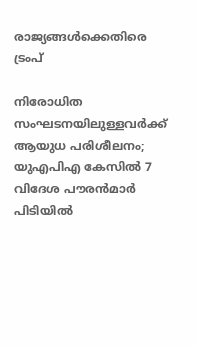രാജ്യങ്ങൾക്കെതിരെ ട്രംപ്

നിരോധിത സംഘടനയിലുള്ളവർക്ക് ആയുധ പരിശീലനം; യുഎപിഎ കേസിൽ 7 വിദേശ പൗരൻമാർ പിടിയിൽ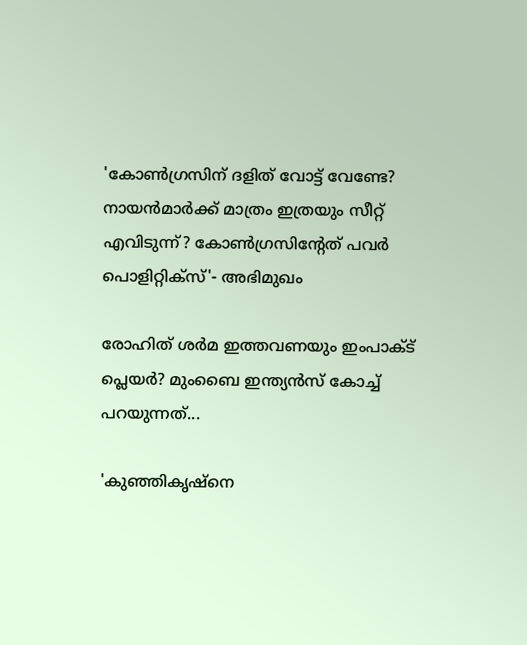'കോണ്‍ഗ്രസിന് ദളിത് വോട്ട് വേണ്ടേ? നായന്‍മാര്‍ക്ക് മാത്രം ഇത്രയും സീറ്റ് എവിടുന്ന്? കോണ്‍ഗ്രസിന്റേത് പവര്‍ പൊളിറ്റിക്‌സ്'- അഭിമുഖം

രോഹിത് ശര്‍മ ഇത്തവണയും ഇംപാക്ട് പ്ലെയര്‍? മുംബൈ ഇന്ത്യന്‍സ് കോച്ച് പറയുന്നത്...

'കുഞ്ഞികൃഷ്‌നെ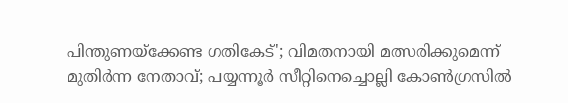പിന്തുണയ്‌ക്കേണ്ട ഗതികേട്'; വിമതനായി മത്സരിക്കുമെന്ന് മുതിര്‍ന്ന നേതാവ്; പയ്യന്നൂര്‍ സീറ്റിനെച്ചൊല്ലി കോണ്‍ഗ്രസില്‍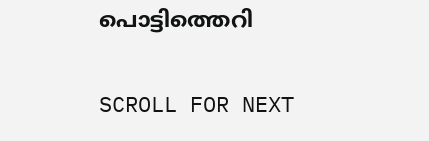പൊട്ടിത്തെറി

SCROLL FOR NEXT